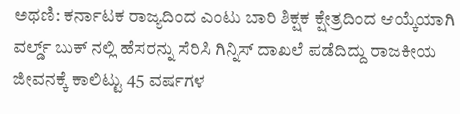ಅಥಣಿ: ಕರ್ನಾಟಕ ರಾಜ್ಯದಿಂದ ಎಂಟು ಬಾರಿ ಶಿಕ್ಷಕ ಕ್ಷೇತ್ರದಿಂದ ಆಯ್ಕೆಯಾಗಿ ವರ್ಲ್ಡ್ ಬುಕ್ ನಲ್ಲಿ ಹೆಸರನ್ನು ಸೆರಿಸಿ ಗಿನ್ನಿಸ್ ದಾಖಲೆ ಪಡೆದಿದ್ದು ರಾಜಕೀಯ ಜೀವನಕ್ಕೆ ಕಾಲಿಟ್ಟು 45 ವರ್ಷಗಳ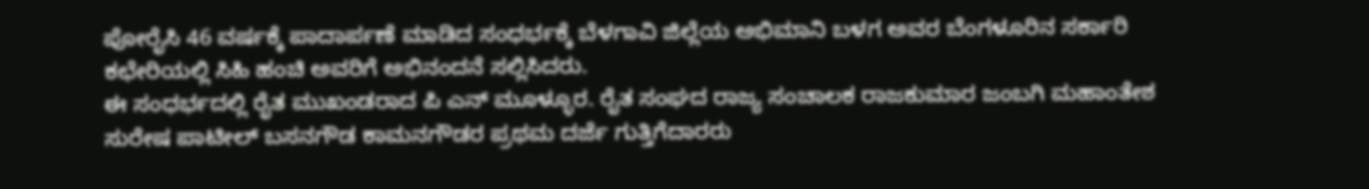ಪೋರೈಸಿ 46 ವರ್ಷಕ್ಕೆ ಪಾದಾರ್ಪಣೆ ಮಾಡಿದ ಸಂಧರ್ಭಕ್ಕೆ ಬೆಳಗಾವಿ ಜಿಲ್ಲೆಯ ಅಭಿಮಾನಿ ಬಳಗ ಅವರ ಬೆಂಗಳೂರಿನ ಸರ್ಕಾರಿ ಕಛೇರಿಯಲ್ಲಿ ಸಿಹಿ ಹಂಚಿ ಅವರಿಗೆ ಅಭಿನಂದನೆ ಸಲ್ಲಿಸಿದರು.
ಈ ಸಂಧರ್ಭದಲ್ಲಿ ರೈತ ಮುಖಂಡರಾದ ಪಿ ಎನ್ ಮೂಳ್ಳೂರ. ರೈತ ಸಂಘದ ರಾಜ್ಯ ಸಂಚಾಲಕ ರಾಜಕುಮಾರ ಜಂಬಗಿ ಮಹಾಂತೇಶ ಸುರೇಷ ಪಾಟೀಲ್ ಬಸನಗೌಡ ಕಾಮನಗೌಡರ ಪ್ರಥಮ ದರ್ಜೆ ಗುತ್ತಿಗೆದಾರರು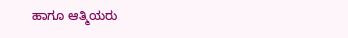ಹಾಗೂ ಆತ್ಮಿಯರು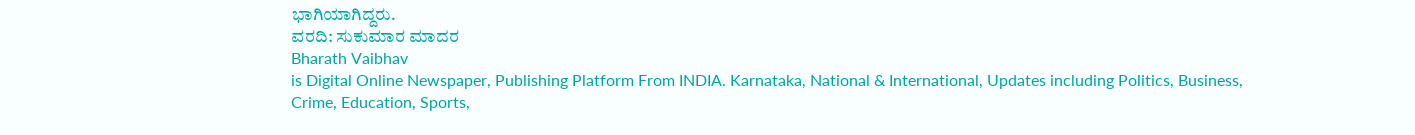ಭಾಗಿಯಾಗಿದ್ದರು.
ವರದಿ: ಸುಕುಮಾರ ಮಾದರ
Bharath Vaibhav
is Digital Online Newspaper, Publishing Platform From INDIA. Karnataka, National & International, Updates including Politics, Business, Crime, Education, Sports,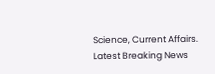Science, Current Affairs. Latest Breaking News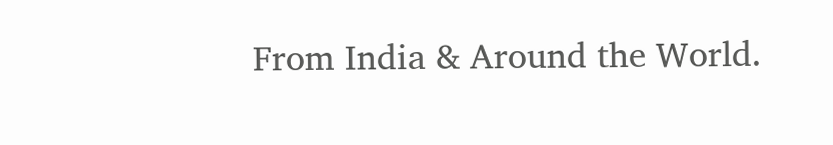From India & Around the World.